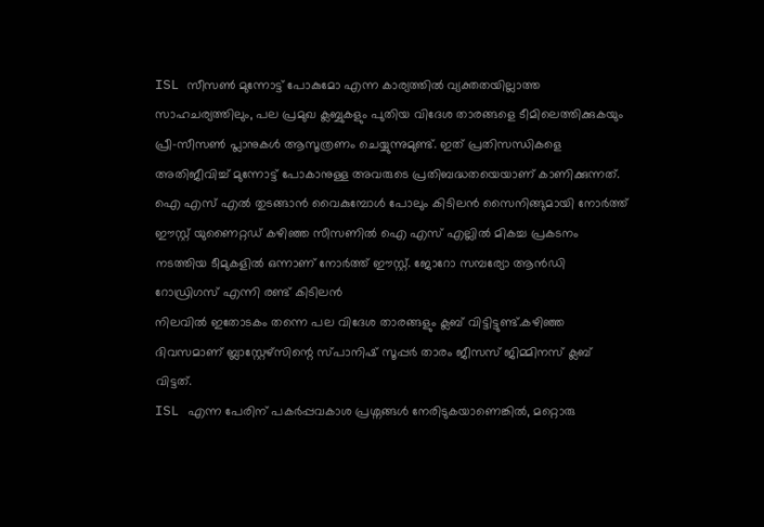ISL സീസൺ മുന്നോട്ട് പോകുമോ എന്ന കാര്യത്തിൽ വ്യക്തതയില്ലാത്ത സാഹചര്യത്തിലും, പല പ്രമുഖ ക്ലബ്ബുകളും പുതിയ വിദേശ താരങ്ങളെ ടീമിലെത്തിക്കുകയും പ്രീ-സീസൺ പ്ലാനുകൾ ആസൂത്രണം ചെയ്യുന്നുമുണ്ട്. ഇത് പ്രതിസന്ധികളെ അതിജീവിച്ച് മുന്നോട്ട് പോകാനുള്ള അവരുടെ പ്രതിബദ്ധതയെയാണ് കാണിക്കുന്നത്.
ഐ എസ് എൽ തുടങ്ങാൻ വൈകുമ്പോൾ പോലും കിടിലൻ സൈനിങ്ങുമായി നോർത്ത് ഈസ്റ്റ് യുണൈറ്റഡ് കഴിഞ്ഞ സീസണിൽ ഐ എസ് എല്ലിൽ മികച്ച പ്രകടനം നടത്തിയ ടീമുകളിൽ ഒന്നാണ് നോർത്ത് ഈസ്റ്റ്. ജോറോ സമ്പര്യോ ആൻഡി റോഡ്രിഗസ് എന്നി രണ്ട് കിടിലൻ
നിലവിൽ ഇതോടകം തന്നെ പല വിദേശ താരങ്ങളും ക്ലബ് വിട്ടിട്ടുണ്ട്.കഴിഞ്ഞ ദിവസമാണ് ബ്ലാസ്റ്റേഴ്സിന്റെ സ്പാനിഷ് സൂപ്പർ താരം ജീസസ് ജിമ്മിനസ് ക്ലബ് വിട്ടത്.
ISL എന്ന പേരിന് പകർപ്പവകാശ പ്രശ്നങ്ങൾ നേരിടുകയാണെങ്കിൽ, മറ്റൊരു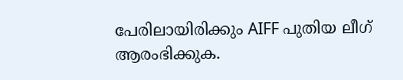പേരിലായിരിക്കും AIFF പുതിയ ലീഗ് ആരംഭിക്കുക.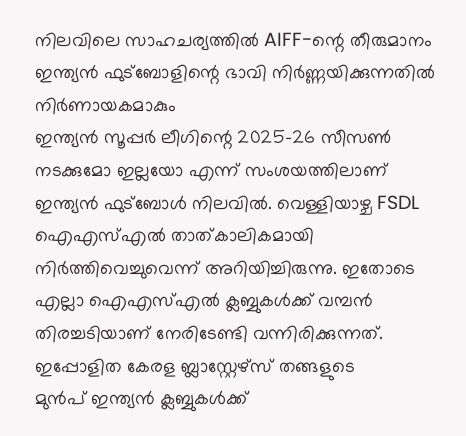നിലവിലെ സാഹചര്യത്തിൽ AIFF-ന്റെ തീരുമാനം ഇന്ത്യൻ ഫുട്ബോളിന്റെ ഭാവി നിർണ്ണയിക്കുന്നതിൽ നിർണായകമാകും
ഇന്ത്യൻ സൂപ്പർ ലീഗിന്റെ 2025-26 സീസൺ നടക്കുമോ ഇല്ലയോ എന്ന് സംശയത്തിലാണ് ഇന്ത്യൻ ഫുട്ബോൾ നിലവിൽ. വെള്ളിയാഴ്ച FSDL ഐഎസ്എൽ താത്കാലികമായി നിർത്തിവെച്ചുവെന്ന് അറിയിച്ചിരുന്നു. ഇതോടെ എല്ലാ ഐഎസ്എൽ ക്ലബ്ബുകൾക്ക് വമ്പൻ തിരച്ചടിയാണ് നേരിടേണ്ടി വന്നിരിക്കുന്നത്. ഇപ്പോളിത കേരള ബ്ലാസ്റ്റേഴ്സ് തങ്ങളുടെ
മുൻപ് ഇന്ത്യൻ ക്ലബ്ബുകൾക്ക്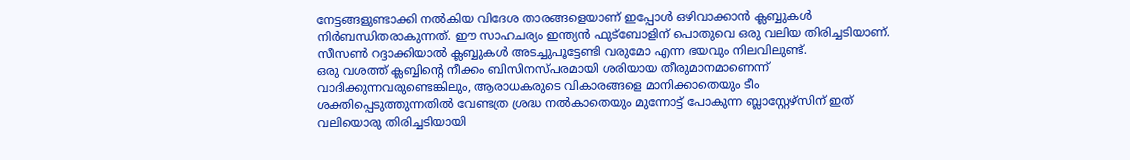നേട്ടങ്ങളുണ്ടാക്കി നൽകിയ വിദേശ താരങ്ങളെയാണ് ഇപ്പോൾ ഒഴിവാക്കാൻ ക്ലബ്ബുകൾ നിർബന്ധിതരാകുന്നത്. ഈ സാഹചര്യം ഇന്ത്യൻ ഫുട്ബോളിന് പൊതുവെ ഒരു വലിയ തിരിച്ചടിയാണ്. സീസൺ റദ്ദാക്കിയാൽ ക്ലബ്ബുകൾ അടച്ചുപൂട്ടേണ്ടി വരുമോ എന്ന ഭയവും നിലവിലുണ്ട്.
ഒരു വശത്ത് ക്ലബ്ബിന്റെ നീക്കം ബിസിനസ്പരമായി ശരിയായ തീരുമാനമാണെന്ന് വാദിക്കുന്നവരുണ്ടെങ്കിലും, ആരാധകരുടെ വികാരങ്ങളെ മാനിക്കാതെയും ടീം ശക്തിപ്പെടുത്തുന്നതിൽ വേണ്ടത്ര ശ്രദ്ധ നൽകാതെയും മുന്നോട്ട് പോകുന്ന ബ്ലാസ്റ്റേഴ്സിന് ഇത് വലിയൊരു തിരിച്ചടിയായി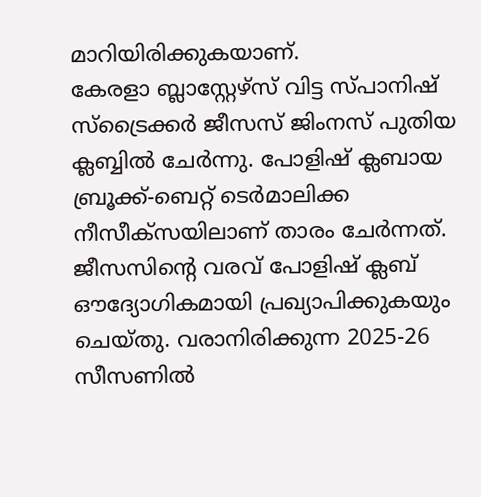മാറിയിരിക്കുകയാണ്.
കേരളാ ബ്ലാസ്റ്റേഴ്സ് വിട്ട സ്പാനിഷ് സ്ട്രൈക്കർ ജീസസ് ജിംനസ് പുതിയ ക്ലബ്ബിൽ ചേർന്നു. പോളിഷ് ക്ലബായ ബ്രൂക്ക്-ബെറ്റ് ടെർമാലിക്ക നീസീക്സയിലാണ് താരം ചേർന്നത്. ജീസസിന്റെ വരവ് പോളിഷ് ക്ലബ് ഔദ്യോഗികമായി പ്രഖ്യാപിക്കുകയും ചെയ്തു. വരാനിരിക്കുന്ന 2025-26 സീസണിൽ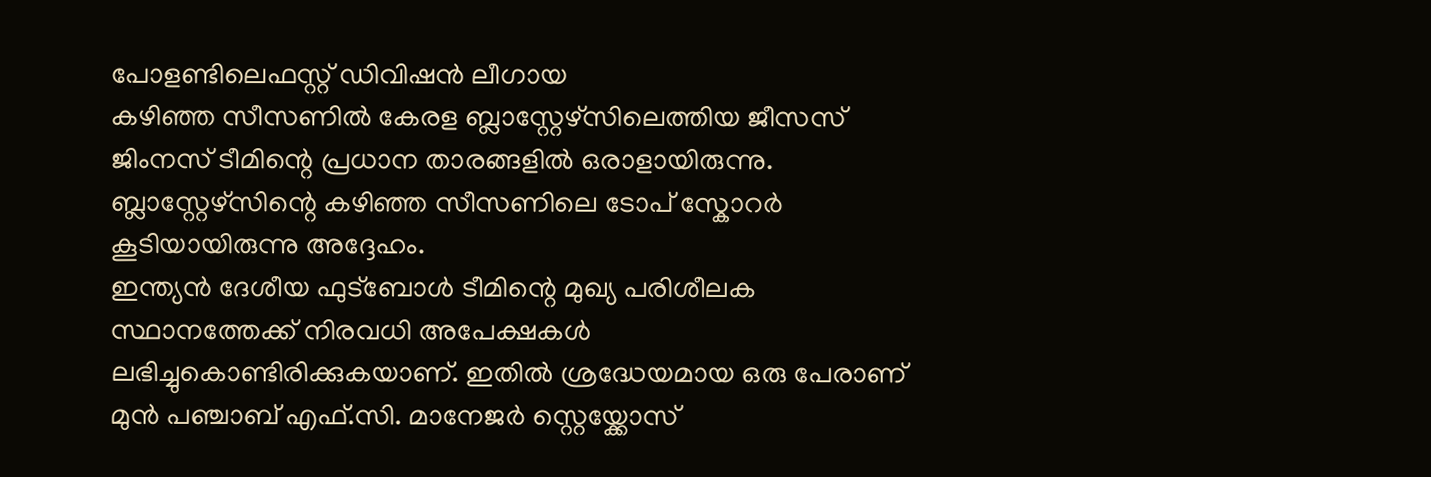പോളണ്ടിലെഫസ്റ്റ് ഡിവിഷൻ ലീഗായ
കഴിഞ്ഞ സീസണിൽ കേരള ബ്ലാസ്റ്റേഴ്സിലെത്തിയ ജീസസ് ജിംനസ് ടീമിന്റെ പ്രധാന താരങ്ങളിൽ ഒരാളായിരുന്നു. ബ്ലാസ്റ്റേഴ്സിന്റെ കഴിഞ്ഞ സീസണിലെ ടോപ് സ്കോറർ കൂടിയായിരുന്നു അദ്ദേഹം.
ഇന്ത്യൻ ദേശീയ ഫുട്ബോൾ ടീമിന്റെ മുഖ്യ പരിശീലക സ്ഥാനത്തേക്ക് നിരവധി അപേക്ഷകൾ ലഭിച്ചുകൊണ്ടിരിക്കുകയാണ്. ഇതിൽ ശ്രദ്ധേയമായ ഒരു പേരാണ് മുൻ പഞ്ചാബ് എഫ്.സി. മാനേജർ സ്റ്റെയ്ക്കോസ്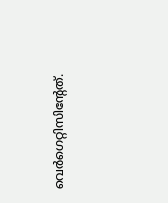വെർഗെറ്റിസിന്റേത്.